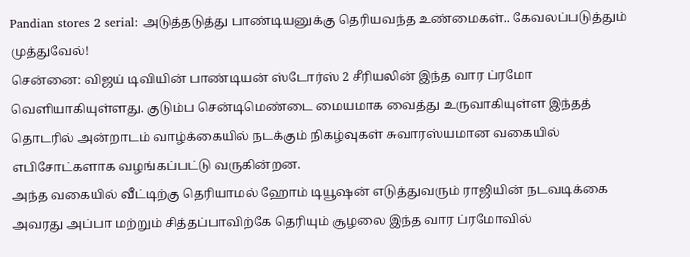Pandian stores 2 serial: அடுத்தடுத்து பாண்டியனுக்கு தெரியவந்த உண்மைகள்.. கேவலப்படுத்தும் முத்துவேல்!
சென்னை: விஜய் டிவியின் பாண்டியன் ஸ்டோர்ஸ் 2 சீரியலின் இந்த வார ப்ரமோ வெளியாகியுள்ளது. குடும்ப சென்டிமெண்டை மையமாக வைத்து உருவாகியுள்ள இந்தத் தொடரில் அன்றாடம் வாழ்க்கையில் நடக்கும் நிகழ்வுகள் சுவாரஸ்யமான வகையில் எபிசோட்களாக வழங்கப்பட்டு வருகின்றன.
அந்த வகையில் வீட்டிற்கு தெரியாமல் ஹோம் டியூஷன் எடுத்துவரும் ராஜியின் நடவடிக்கை அவரது அப்பா மற்றும் சித்தப்பாவிற்கே தெரியும் சூழலை இந்த வார ப்ரமோவில்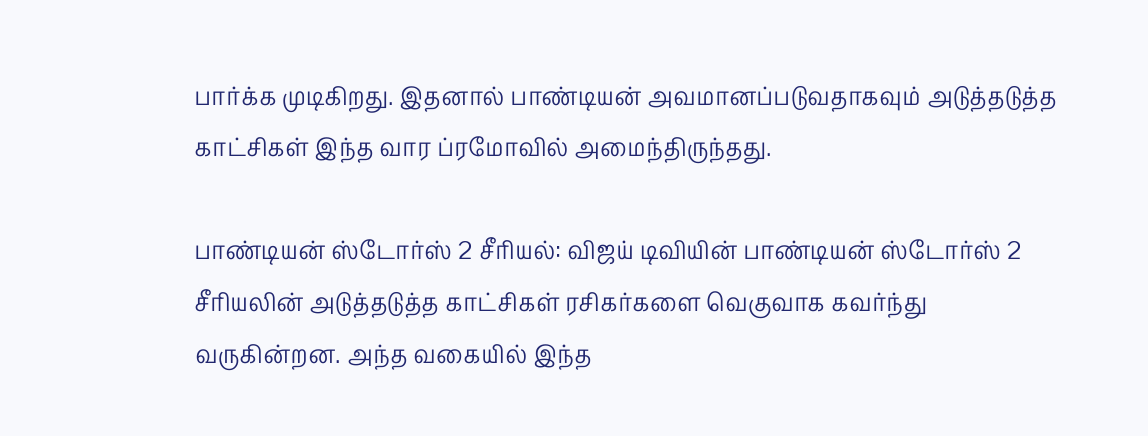பார்க்க முடிகிறது. இதனால் பாண்டியன் அவமானப்படுவதாகவும் அடுத்தடுத்த காட்சிகள் இந்த வார ப்ரமோவில் அமைந்திருந்தது.

பாண்டியன் ஸ்டோர்ஸ் 2 சீரியல்: விஜய் டிவியின் பாண்டியன் ஸ்டோர்ஸ் 2 சீரியலின் அடுத்தடுத்த காட்சிகள் ரசிகர்களை வெகுவாக கவர்ந்து வருகின்றன. அந்த வகையில் இந்த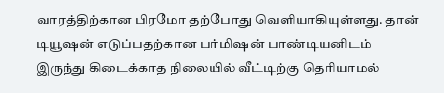வாரத்திற்கான பிரமோ தற்போது வெளியாகியுள்ளது. தான் டியூஷன் எடுப்பதற்கான பர்மிஷன் பாண்டியனிடம் இருந்து கிடைக்காத நிலையில் வீட்டிற்கு தெரியாமல்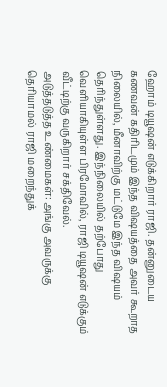ஹோம் டியூஷன் எடுக்கிறார் ராஜி. தன்னுடைய கணவன் கதிரிடமும் இந்த விஷயத்தை அவர் கூறாத நிலையில், மீனாவிற்கு மட்டுமே இந்த விஷயம் தெரிந்துள்ளது. இந்நிலையில் தற்போது வெளியாகியுள்ள பிரமோவில், ராஜி டியூஷன் எடுக்கும் வீட்டிற்கு வருகிறார் சக்திவேல்.
அடுத்தடுத்த உண்மைகள்: அங்கு அவருக்கு தெரியாமல் ராஜி மறைந்துக்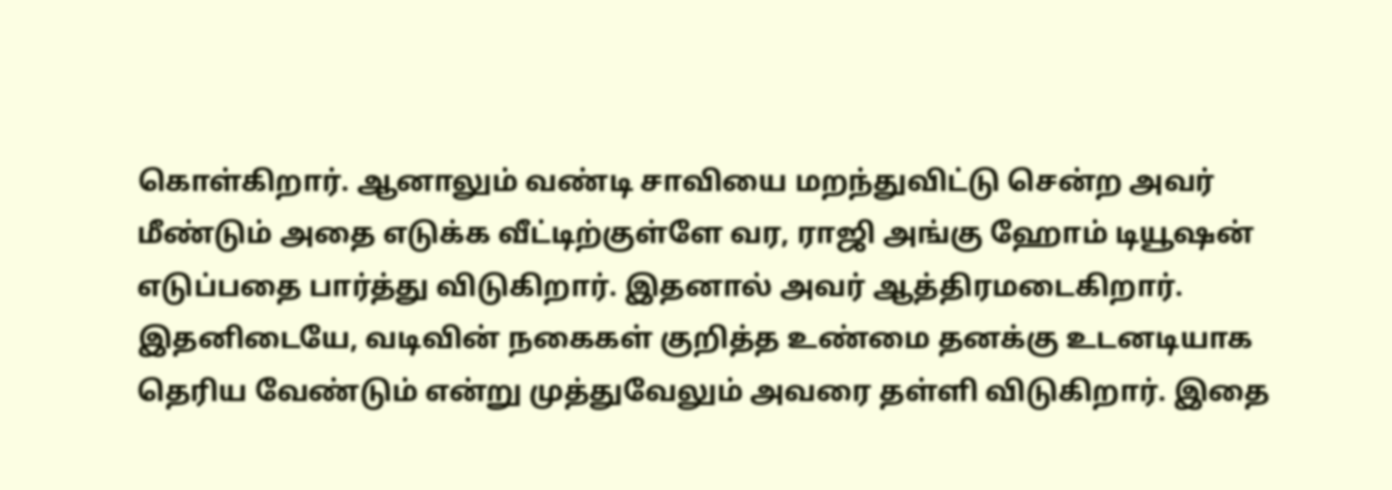கொள்கிறார். ஆனாலும் வண்டி சாவியை மறந்துவிட்டு சென்ற அவர் மீண்டும் அதை எடுக்க வீட்டிற்குள்ளே வர, ராஜி அங்கு ஹோம் டியூஷன் எடுப்பதை பார்த்து விடுகிறார். இதனால் அவர் ஆத்திரமடைகிறார். இதனிடையே, வடிவின் நகைகள் குறித்த உண்மை தனக்கு உடனடியாக தெரிய வேண்டும் என்று முத்துவேலும் அவரை தள்ளி விடுகிறார். இதை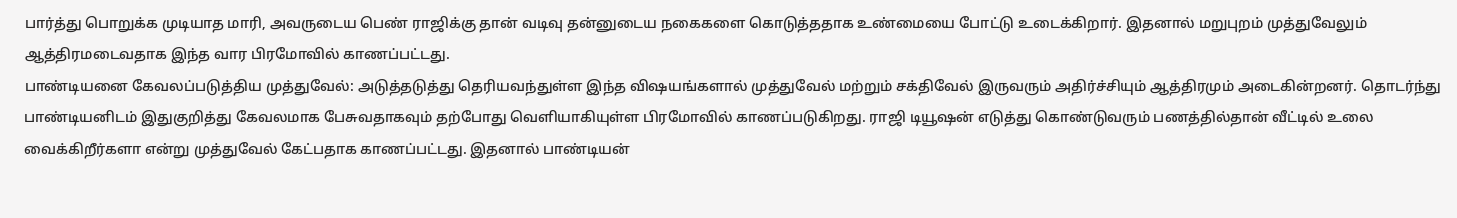பார்த்து பொறுக்க முடியாத மாரி, அவருடைய பெண் ராஜிக்கு தான் வடிவு தன்னுடைய நகைகளை கொடுத்ததாக உண்மையை போட்டு உடைக்கிறார். இதனால் மறுபுறம் முத்துவேலும் ஆத்திரமடைவதாக இந்த வார பிரமோவில் காணப்பட்டது.
பாண்டியனை கேவலப்படுத்திய முத்துவேல்: அடுத்தடுத்து தெரியவந்துள்ள இந்த விஷயங்களால் முத்துவேல் மற்றும் சக்திவேல் இருவரும் அதிர்ச்சியும் ஆத்திரமும் அடைகின்றனர். தொடர்ந்து பாண்டியனிடம் இதுகுறித்து கேவலமாக பேசுவதாகவும் தற்போது வெளியாகியுள்ள பிரமோவில் காணப்படுகிறது. ராஜி டியூஷன் எடுத்து கொண்டுவரும் பணத்தில்தான் வீட்டில் உலை வைக்கிறீர்களா என்று முத்துவேல் கேட்பதாக காணப்பட்டது. இதனால் பாண்டியன்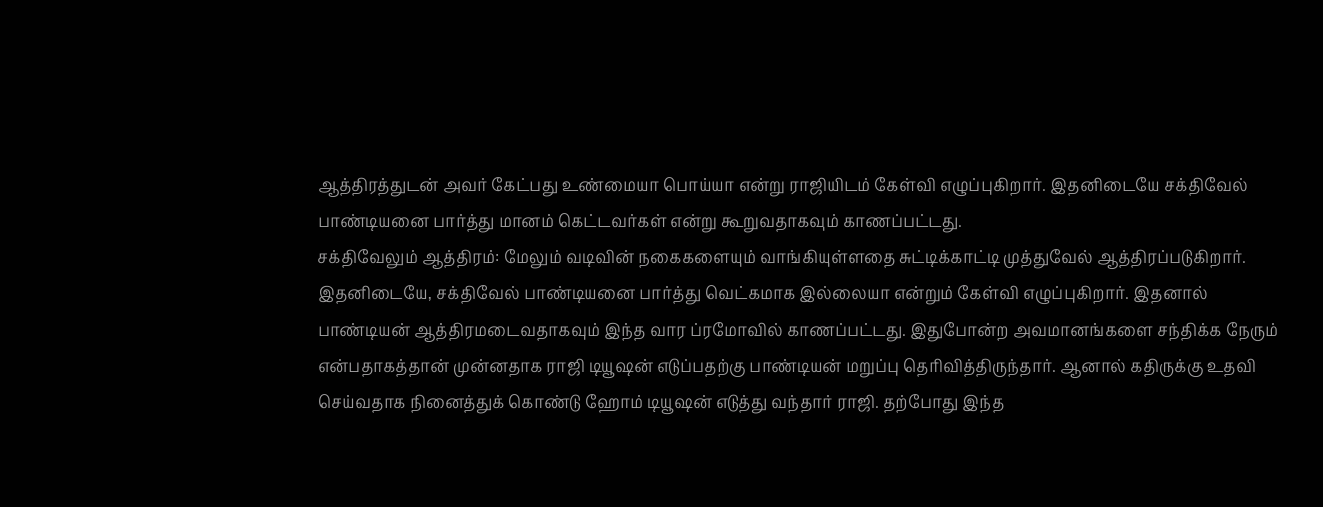ஆத்திரத்துடன் அவர் கேட்பது உண்மையா பொய்யா என்று ராஜியிடம் கேள்வி எழுப்புகிறார். இதனிடையே சக்திவேல் பாண்டியனை பார்த்து மானம் கெட்டவர்கள் என்று கூறுவதாகவும் காணப்பட்டது.
சக்திவேலும் ஆத்திரம்: மேலும் வடிவின் நகைகளையும் வாங்கியுள்ளதை சுட்டிக்காட்டி முத்துவேல் ஆத்திரப்படுகிறார். இதனிடையே, சக்திவேல் பாண்டியனை பார்த்து வெட்கமாக இல்லையா என்றும் கேள்வி எழுப்புகிறார். இதனால் பாண்டியன் ஆத்திரமடைவதாகவும் இந்த வார ப்ரமோவில் காணப்பட்டது. இதுபோன்ற அவமானங்களை சந்திக்க நேரும் என்பதாகத்தான் முன்னதாக ராஜி டியூஷன் எடுப்பதற்கு பாண்டியன் மறுப்பு தெரிவித்திருந்தார். ஆனால் கதிருக்கு உதவி செய்வதாக நினைத்துக் கொண்டு ஹோம் டியூஷன் எடுத்து வந்தார் ராஜி. தற்போது இந்த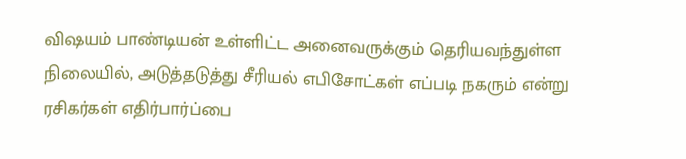விஷயம் பாண்டியன் உள்ளிட்ட அனைவருக்கும் தெரியவந்துள்ள நிலையில், அடுத்தடுத்து சீரியல் எபிசோட்கள் எப்படி நகரும் என்று ரசிகர்கள் எதிர்பார்ப்பை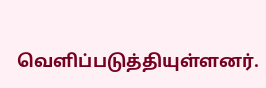வெளிப்படுத்தியுள்ளனர்.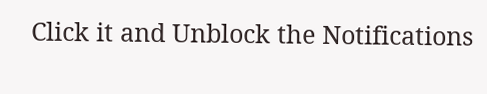Click it and Unblock the Notifications